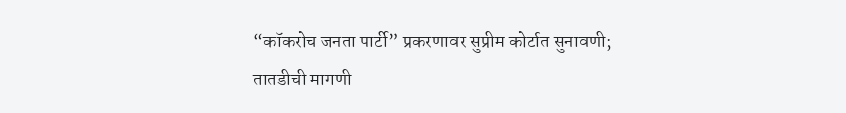“कॉकरोच जनता पार्टी” प्रकरणावर सुप्रीम कोर्टात सुनावणी; तातडीची मागणी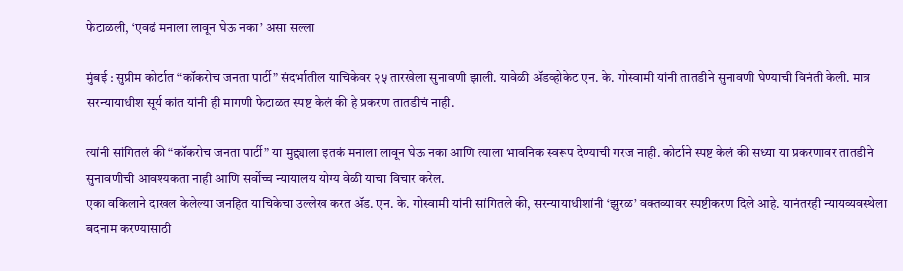फेटाळली, ‘एवढं मनाला लावून घेऊ नका’ असा सल्ला

मुंबई : सुप्रीम कोर्टात “कॉकरोच जनता पार्टी” संदर्भातील याचिकेवर २५ तारखेला सुनावणी झाली. यावेळी ॲडव्होकेट एन. के. गोस्वामी यांनी तातडीने सुनावणी घेण्याची विनंती केली. मात्र सरन्यायाधीश सूर्य कांत यांनी ही मागणी फेटाळत स्पष्ट केलं की हे प्रकरण तातडीचं नाही.

त्यांनी सांगितलं की “कॉकरोच जनता पार्टी” या मुद्द्याला इतकं मनाला लावून घेऊ नका आणि त्याला भावनिक स्वरूप देण्याची गरज नाही. कोर्टाने स्पष्ट केलं की सध्या या प्रकरणावर तातडीने सुनावणीची आवश्यकता नाही आणि सर्वोच्च न्यायालय योग्य वेळी याचा विचार करेल.
एका वकिलाने दाखल केलेल्या जनहित याचिकेचा उल्लेख करत ॲड. एन. के. गोस्वामी यांनी सांगितले की, सरन्यायाधीशांनी ‘झुरळ’ वक्तव्यावर स्पष्टीकरण दिले आहे. यानंतरही न्यायव्यवस्थेला बदनाम करण्यासाठी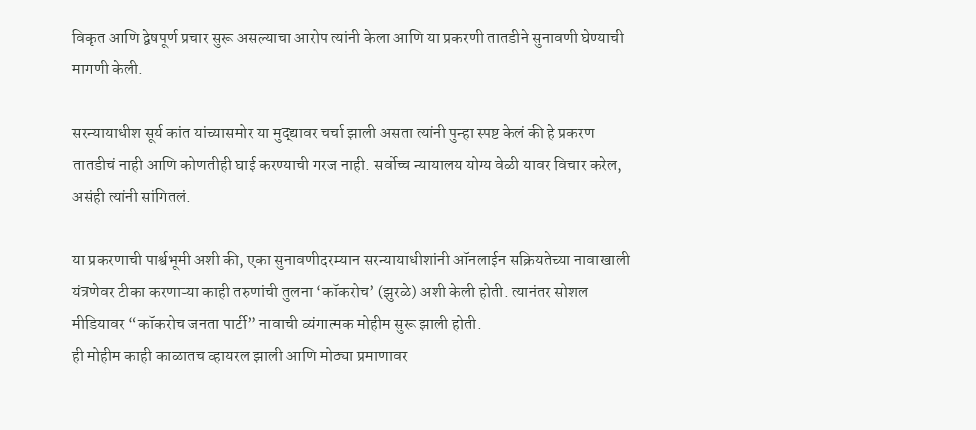विकृत आणि द्वेषपूर्ण प्रचार सुरू असल्याचा आरोप त्यांनी केला आणि या प्रकरणी तातडीने सुनावणी घेण्याची मागणी केली.

सरन्यायाधीश सूर्य कांत यांच्यासमोर या मुद्द्यावर चर्चा झाली असता त्यांनी पुन्हा स्पष्ट केलं की हे प्रकरण तातडीचं नाही आणि कोणतीही घाई करण्याची गरज नाही. सर्वोच्च न्यायालय योग्य वेळी यावर विचार करेल, असंही त्यांनी सांगितलं.

या प्रकरणाची पार्श्वभूमी अशी की, एका सुनावणीदरम्यान सरन्यायाधीशांनी ऑनलाईन सक्रियतेच्या नावाखाली यंत्रणेवर टीका करणाऱ्या काही तरुणांची तुलना ‘कॉकरोच’ (झुरळे) अशी केली होती. त्यानंतर सोशल मीडियावर “कॉकरोच जनता पार्टी” नावाची व्यंगात्मक मोहीम सुरू झाली होती.
ही मोहीम काही काळातच व्हायरल झाली आणि मोठ्या प्रमाणावर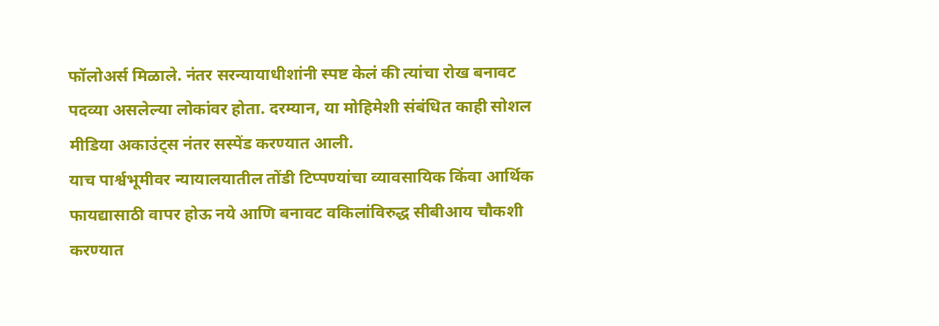फॉलोअर्स मिळाले. नंतर सरन्यायाधीशांनी स्पष्ट केलं की त्यांचा रोख बनावट पदव्या असलेल्या लोकांवर होता. दरम्यान, या मोहिमेशी संबंधित काही सोशल मीडिया अकाउंट्स नंतर सस्पेंड करण्यात आली.
याच पार्श्वभूमीवर न्यायालयातील तोंडी टिप्पण्यांचा व्यावसायिक किंवा आर्थिक फायद्यासाठी वापर होऊ नये आणि बनावट वकिलांविरुद्ध सीबीआय चौकशी करण्यात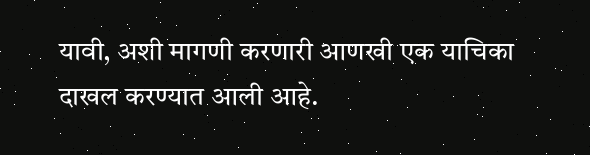यावी, अशी मागणी करणारी आणखी एक याचिका दाखल करण्यात आली आहे.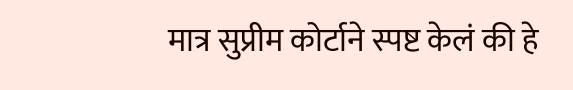मात्र सुप्रीम कोर्टाने स्पष्ट केलं की हे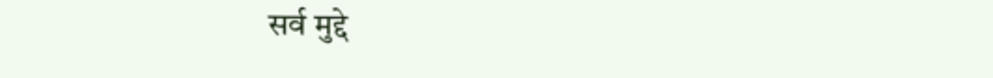सर्व मुद्दे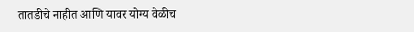तातडीचे नाहीत आणि यावर योग्य वेळीच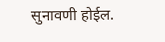सुनावणी होईल.